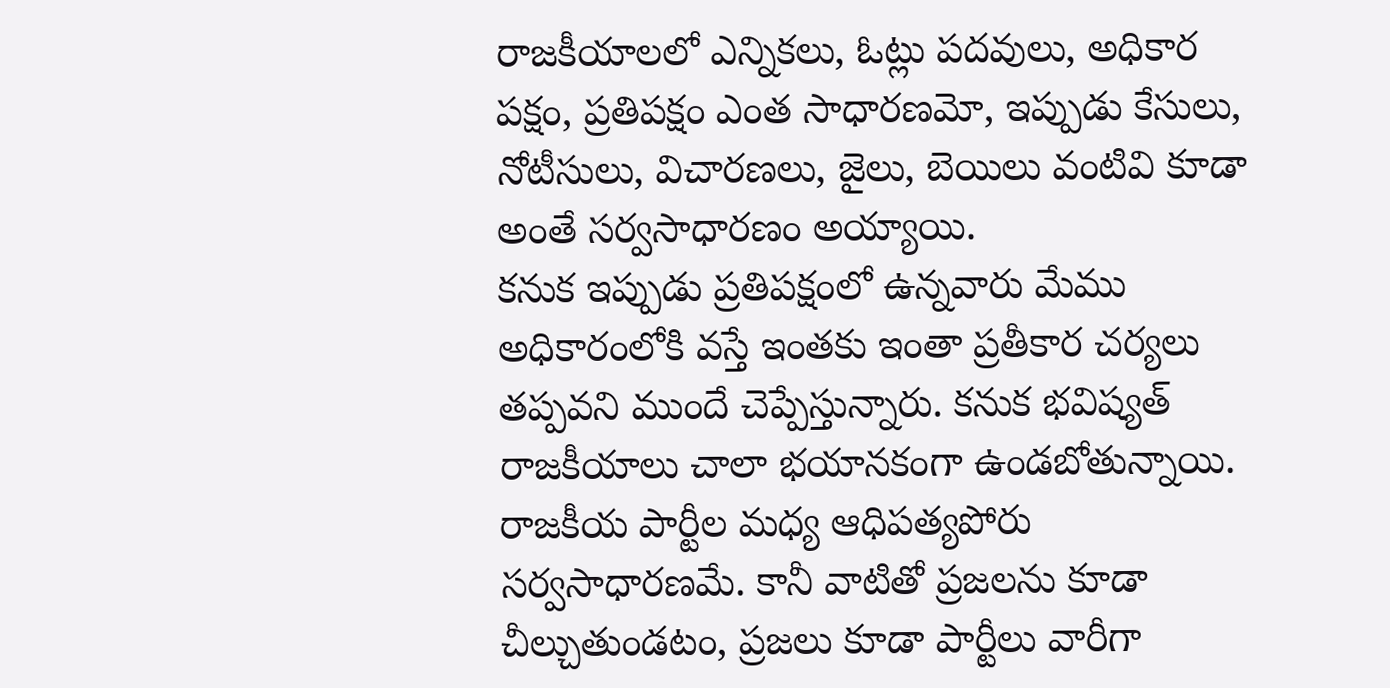రాజకీయాలలో ఎన్నికలు, ఓట్లు పదవులు, అధికార పక్షం, ప్రతిపక్షం ఎంత సాధారణమో, ఇప్పుడు కేసులు, నోటీసులు, విచారణలు, జైలు, బెయిలు వంటివి కూడా అంతే సర్వసాధారణం అయ్యాయి.
కనుక ఇప్పుడు ప్రతిపక్షంలో ఉన్నవారు మేము అధికారంలోకి వస్తే ఇంతకు ఇంతా ప్రతీకార చర్యలు తప్పవని ముందే చెప్పేస్తున్నారు. కనుక భవిష్యత్ రాజకీయాలు చాలా భయానకంగా ఉండబోతున్నాయి.
రాజకీయ పార్టీల మధ్య ఆధిపత్యపోరు సర్వసాధారణమే. కానీ వాటితో ప్రజలను కూడా చీల్చుతుండటం, ప్రజలు కూడా పార్టీలు వారీగా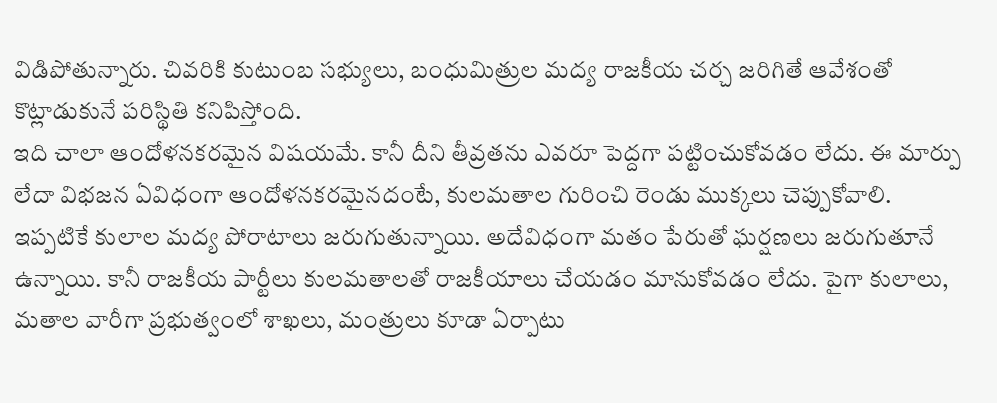విడిపోతున్నారు. చివరికి కుటుంబ సభ్యులు, బంధుమిత్రుల మద్య రాజకీయ చర్చ జరిగితే ఆవేశంతో కొట్లాడుకునే పరిస్థితి కనిపిస్తోంది.
ఇది చాలా ఆందోళనకరమైన విషయమే. కానీ దీని తీవ్రతను ఎవరూ పెద్దగా పట్టించుకోవడం లేదు. ఈ మార్పు లేదా విభజన ఏవిధంగా ఆందోళనకరమైనదంటే, కులమతాల గురించి రెండు ముక్కలు చెప్పుకోవాలి.
ఇప్పటికే కులాల మద్య పోరాటాలు జరుగుతున్నాయి. అదేవిధంగా మతం పేరుతో ఘర్షణలు జరుగుతూనే ఉన్నాయి. కానీ రాజకీయ పార్టీలు కులమతాలతో రాజకీయాలు చేయడం మానుకోవడం లేదు. పైగా కులాలు, మతాల వారీగా ప్రభుత్వంలో శాఖలు, మంత్రులు కూడా ఏర్పాటు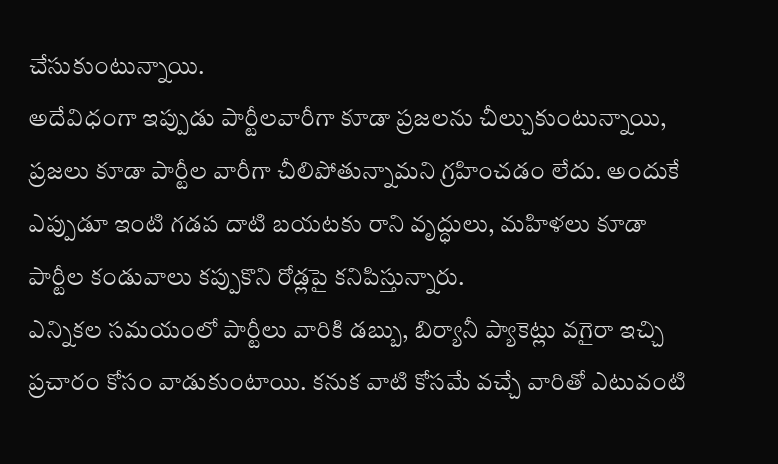చేసుకుంటున్నాయి.
అదేవిధంగా ఇప్పుడు పార్టీలవారీగా కూడా ప్రజలను చీల్చుకుంటున్నాయి, ప్రజలు కూడా పార్టీల వారీగా చీలిపోతున్నామని గ్రహించడం లేదు. అందుకే ఎప్పుడూ ఇంటి గడప దాటి బయటకు రాని వృద్ధులు, మహిళలు కూడా పార్టీల కండువాలు కప్పుకొని రోడ్లపై కనిపిస్తున్నారు.
ఎన్నికల సమయంలో పార్టీలు వారికి డబ్బు, బిర్యానీ ప్యాకెట్లు వగైరా ఇచ్చి ప్రచారం కోసం వాడుకుంటాయి. కనుక వాటి కోసమే వచ్చే వారితో ఎటువంటి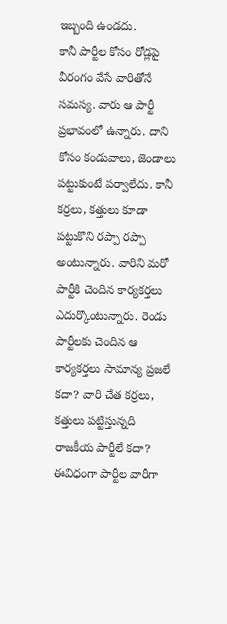ఇబ్బంది ఉండదు.
కానీ పార్టీల కోసం రోడ్లపై వీరంగం వేసే వారితోనే సమస్య. వారు ఆ పార్టీ ప్రభావంలో ఉన్నారు. దాని కోసం కండువాలు, జెండాలు పట్టుకుంటే పర్వాలేదు. కానీ కర్రలు, కత్తులు కూడా పట్టుకొని రప్పా రప్పా అంటున్నారు. వారిని మరో పార్టీకి చెందిన కార్యకర్తలు ఎదుర్కొంటున్నారు. రెండు పార్టీలకు చెందిన ఆ కార్యకర్తలు సామాన్య ప్రజలే కదా? వారి చేత కర్రలు, కత్తులు పట్టిస్తున్నది రాజకీయ పార్టీలే కదా?
ఈవిధంగా పార్టీల వారీగా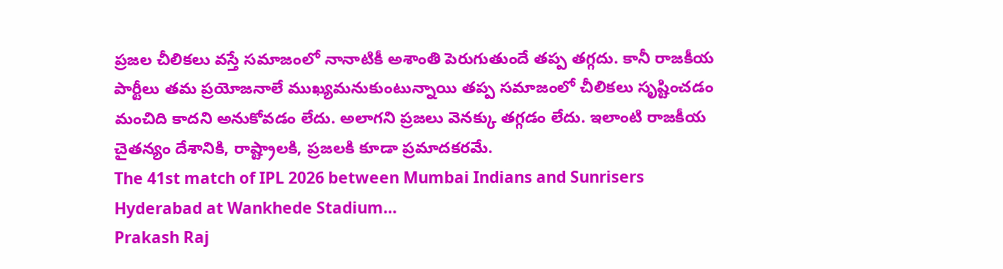ప్రజల చీలికలు వస్తే సమాజంలో నానాటికీ అశాంతి పెరుగుతుందే తప్ప తగ్గదు. కానీ రాజకీయ పార్టీలు తమ ప్రయోజనాలే ముఖ్యమనుకుంటున్నాయి తప్ప సమాజంలో చీలికలు సృష్టించడం మంచిది కాదని అనుకోవడం లేదు. అలాగని ప్రజలు వెనక్కు తగ్గడం లేదు. ఇలాంటి రాజకీయ చైతన్యం దేశానికి, రాష్ట్రాలకి, ప్రజలకి కూడా ప్రమాదకరమే.
The 41st match of IPL 2026 between Mumbai Indians and Sunrisers Hyderabad at Wankhede Stadium…
Prakash Raj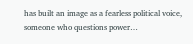has built an image as a fearless political voice, someone who questions power…